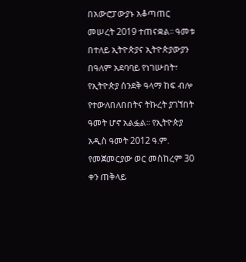በአውሮፓውያኑ አቆጣጠር መሠረት 2019 ተጠናቋል፡፡ ዓመቱ በተለይ ኢትዮጵያና ኢትዮጵያውያን በዓለም አደባባይ የነገሡበት፣ የኢትዮጵያ ሰንደቅ ዓላማ ከፍ ብሎ የተውለበለበበትና ትኩረት ያገኘበት ዓመት ሆኖ አልፏል፡፡ የኢትዮጵያ አዲስ ዓመት 2012 ዓ.ም. የመጀመርያው ወር መስከረም 30 ቀን ጠቅላይ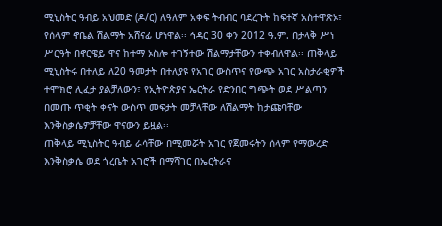ሚኒስትር ዓብይ አህመድ (ዶ/ር) ለዓለም አቀፍ ትብብር ባደረጉት ከፍተኛ አስተዋጽኦ፣ የሰላም ኖቤል ሽልማት አሸናፊ ሆነዋል፡፡ ኅዳር 30 ቀን 2012 ዓ.ም. በታላቅ ሥነ ሥርዓት በኖርዌይ ዋና ከተማ ኦስሎ ተገኝተው ሽልማታቸውን ተቀብለዋል፡፡ ጠቅላይ ሚኒስትሩ በተለይ ለ20 ዓመታት በተለያዩ የአገር ውስጥና የውጭ አገር አስታራቂዎች ተሞክሮ ሊፈታ ያልቻለውን፣ የኢትዮጵያና ኤርትራ የድንበር ግጭት ወደ ሥልጣን በመጡ ጥቂት ቀናት ውስጥ መፍታት መቻላቸው ለሽልማት ከታጩባቸው እንቅስቃሴዎቻቸው ዋናውን ይዟል፡፡
ጠቅላይ ሚኒስትር ዓብይ ራሳቸው በሚመሯት አገር የጀመሩትን ሰላም የማውረድ እንቅስቃሴ ወደ ጎረቤት አገሮች በማሻገር በኤርትራና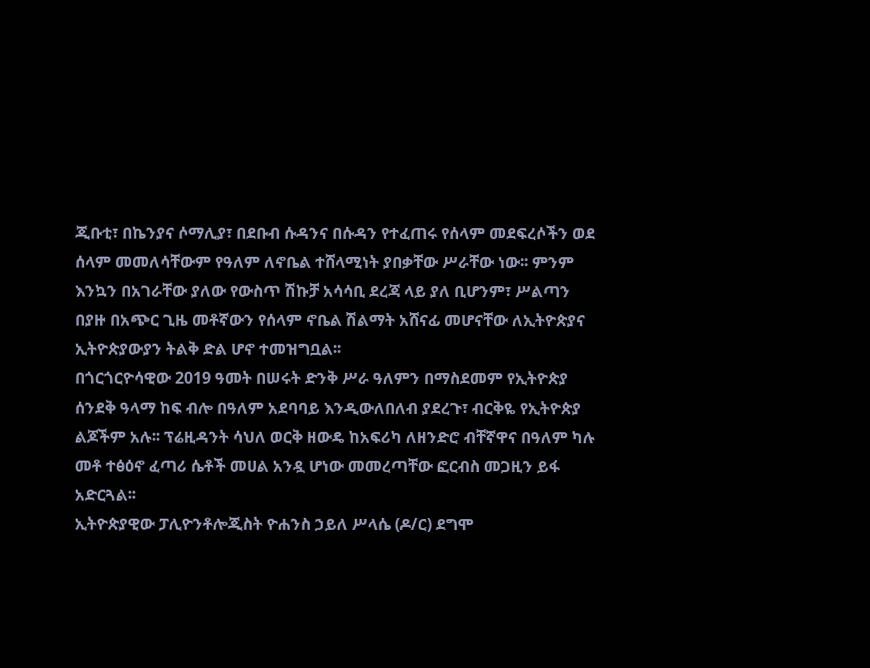ጂቡቲ፣ በኬንያና ሶማሊያ፣ በደቡብ ሱዳንና በሱዳን የተፈጠሩ የሰላም መደፍረሶችን ወደ ሰላም መመለሳቸውም የዓለም ለኖቤል ተሸላሚነት ያበቃቸው ሥራቸው ነው፡፡ ምንም እንኳን በአገራቸው ያለው የውስጥ ሽኩቻ አሳሳቢ ደረጃ ላይ ያለ ቢሆንም፣ ሥልጣን በያዙ በአጭር ጊዜ መቶኛውን የሰላም ኖቤል ሽልማት አሸናፊ መሆናቸው ለኢትዮጵያና ኢትዮጵያውያን ትልቅ ድል ሆኖ ተመዝግቧል፡፡
በጎርጎርዮሳዊው 2019 ዓመት በሠሩት ድንቅ ሥራ ዓለምን በማስደመም የኢትዮጵያ ሰንደቅ ዓላማ ከፍ ብሎ በዓለም አደባባይ እንዲውለበለብ ያደረጉ፣ ብርቅዬ የኢትዮጵያ ልጆችም አሉ፡፡ ፕሬዚዳንት ሳህለ ወርቅ ዘውዴ ከአፍሪካ ለዘንድሮ ብቸኛዋና በዓለም ካሉ መቶ ተፅዕኖ ፈጣሪ ሴቶች መሀል አንዷ ሆነው መመረጣቸው ፎርብስ መጋዚን ይፋ አድርጓል፡፡
ኢትዮጵያዊው ፓሊዮንቶሎጂስት ዮሐንስ ኃይለ ሥላሴ (ዶ/ር) ደግሞ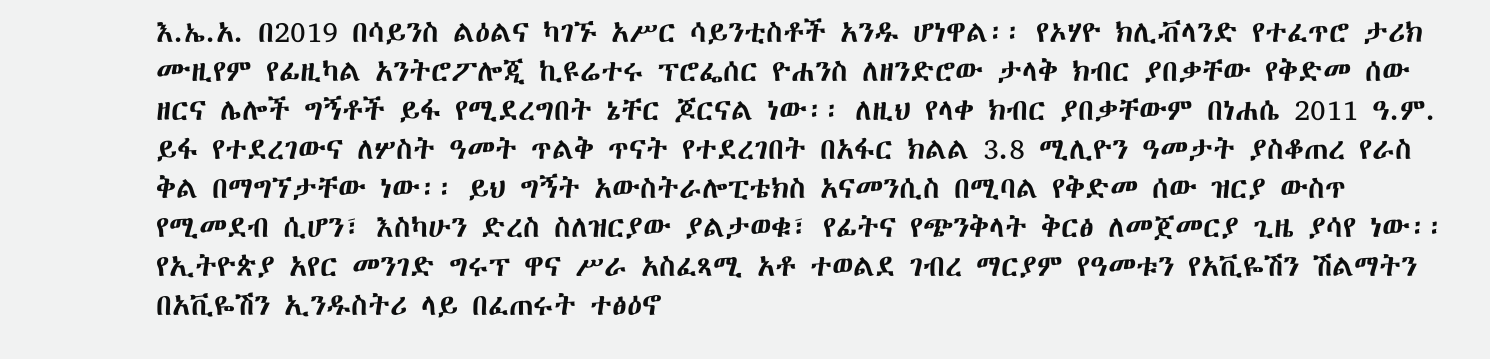እ.ኤ.አ. በ2019 በሳይንስ ልዕልና ካገኙ አሥር ሳይንቲስቶች አንዱ ሆነዋል፡፡ የኦሃዮ ክሊቭላንድ የተፈጥሮ ታሪክ ሙዚየም የፊዚካል አንትሮፖሎጂ ኪዩሬተሩ ፕሮፌሰር ዮሐንስ ለዘንድሮው ታላቅ ክብር ያበቃቸው የቅድመ ሰው ዘርና ሌሎች ግኝቶች ይፋ የሚደረግበት ኔቸር ጆርናል ነው፡፡ ለዚህ የላቀ ክብር ያበቃቸውም በነሐሴ 2011 ዓ.ም. ይፋ የተደረገውና ለሦስት ዓመት ጥልቅ ጥናት የተደረገበት በአፋር ክልል 3.8 ሚሊዮን ዓመታት ያስቆጠረ የራስ ቅል በማግኘታቸው ነው፡፡ ይህ ግኝት አውስትራሎፒቴክስ አናመንሲስ በሚባል የቅድመ ሰው ዝርያ ውስጥ የሚመደብ ሲሆን፣ እስካሁን ድረስ ስለዝርያው ያልታወቁ፣ የፊትና የጭንቅላት ቅርፅ ለመጀመርያ ጊዜ ያሳየ ነው፡፡
የኢትዮጵያ አየር መንገድ ግሩፕ ዋና ሥራ አስፈጻሚ አቶ ተወልደ ገብረ ማርያም የዓመቱን የአቪዬሽን ሽልማትን በአቪዬሽን ኢንዱስትሪ ላይ በፈጠሩት ተፅዕኖ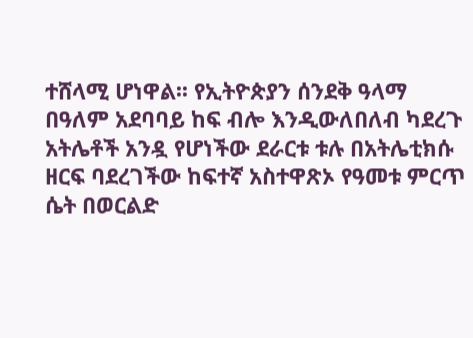ተሸላሚ ሆነዋል፡፡ የኢትዮጵያን ሰንደቅ ዓላማ በዓለም አደባባይ ከፍ ብሎ እንዲውለበለብ ካደረጉ አትሌቶች አንዷ የሆነችው ደራርቱ ቱሉ በአትሌቲክሱ ዘርፍ ባደረገችው ከፍተኛ አስተዋጽኦ የዓመቱ ምርጥ ሴት በወርልድ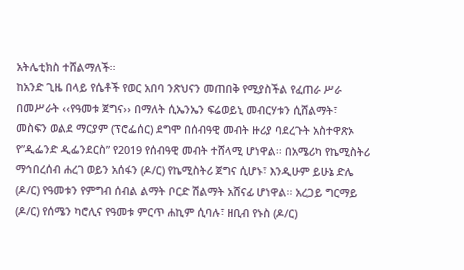አትሌቲክስ ተሸልማለች፡፡
ከአንድ ጊዜ በላይ የሴቶች የወር አበባ ንጽህናን መጠበቅ የሚያስችል የፈጠራ ሥራ በመሥራት ‹‹የዓመቱ ጀግና›› በማለት ሲኤንኤን ፍሬወይኒ መብርሃቱን ሲሸልማት፣ መስፍን ወልደ ማርያም (ፕሮፌሰር) ደግሞ በሰብዓዊ መብት ዙሪያ ባደረጉት አስተዋጽኦ የ”ዲፌንድ ዲፌንደርስ” የ2019 የሰብዓዊ መብት ተሸላሚ ሆነዋል፡፡ በአሜሪካ የኬሚስትሪ ማኅበረሰብ ሐረገ ወይን አሰፋን (ዶ/ር) የኬሚስትሪ ጀግና ሲሆኑ፣ እንዲሁም ይሁኔ ድሌ (ዶ/ር) የዓመቱን የምግብ ሰብል ልማት ቦርድ ሽልማት አሸናፊ ሆነዋል፡፡ አረጋይ ግርማይ (ዶ/ር) የሰሜን ካሮሊና የዓመቱ ምርጥ ሐኪም ሲባሉ፣ ዘቢብ የኑስ (ዶ/ር)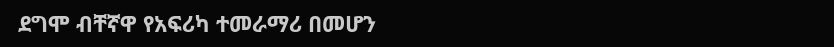ደግሞ ብቸኛዋ የአፍሪካ ተመራማሪ በመሆን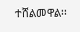ተሸልመዋል፡፡